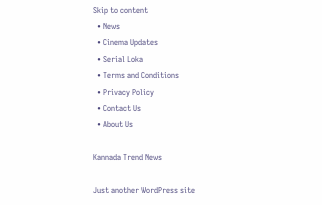Skip to content
  • News
  • Cinema Updates
  • Serial Loka
  • Terms and Conditions
  • Privacy Policy
  • Contact Us
  • About Us

Kannada Trend News

Just another WordPress site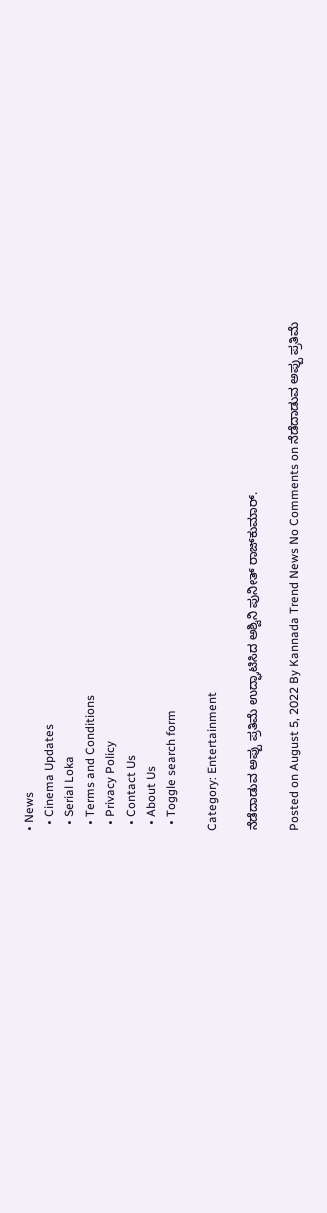• News
  • Cinema Updates
  • Serial Loka
  • Terms and Conditions
  • Privacy Policy
  • Contact Us
  • About Us
  • Toggle search form

Category: Entertainment

ನೆಡೆದಾಡುವ ಅಪ್ಪು ಪ್ರತಿಮೆ ಉದ್ಘಾಟಿಸಿದ ಅಶ್ವಿನಿ ಪುನೀತ್ ರಾಜ್‍ಕುಮಾರ್.

Posted on August 5, 2022 By Kannada Trend News No Comments on ನೆಡೆದಾಡುವ ಅಪ್ಪು ಪ್ರತಿಮೆ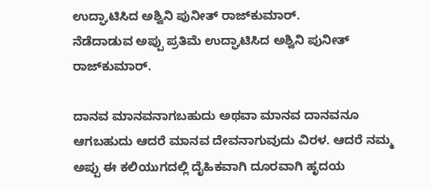ಉದ್ಘಾಟಿಸಿದ ಅಶ್ವಿನಿ ಪುನೀತ್ ರಾಜ್‍ಕುಮಾರ್.
ನೆಡೆದಾಡುವ ಅಪ್ಪು ಪ್ರತಿಮೆ ಉದ್ಘಾಟಿಸಿದ ಅಶ್ವಿನಿ ಪುನೀತ್ ರಾಜ್‍ಕುಮಾರ್.

ದಾನವ ಮಾನವನಾಗಬಹುದು ಅಥವಾ ಮಾನವ ದಾನವನೂ ಆಗಬಹುದು ಆದರೆ ಮಾನವ ದೇವನಾಗುವುದು ವಿರಳ. ಆದರೆ ನಮ್ಮ ಅಪ್ಪು ಈ ಕಲಿಯುಗದಲ್ಲಿ ದೈಹಿಕವಾಗಿ ದೂರವಾಗಿ ಹೃದಯ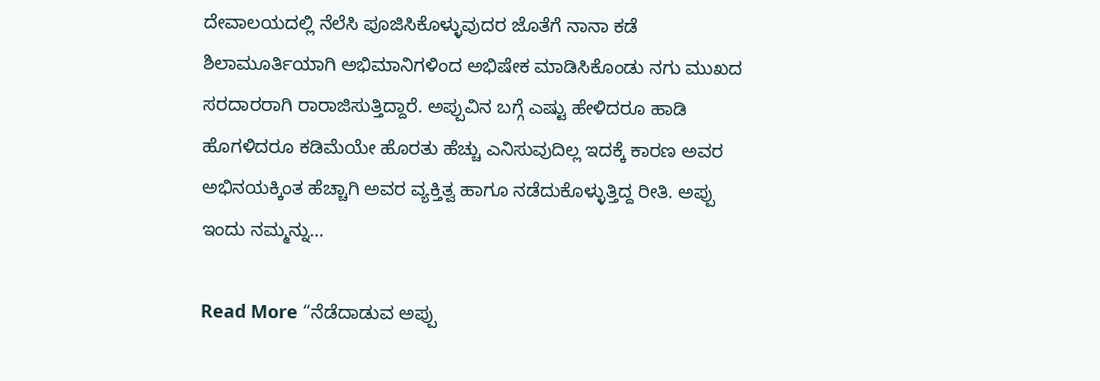ದೇವಾಲಯದಲ್ಲಿ ನೆಲೆಸಿ ಪೂಜಿಸಿಕೊಳ್ಳುವುದರ ಜೊತೆಗೆ ನಾನಾ ಕಡೆ ಶಿಲಾಮೂರ್ತಿಯಾಗಿ ಅಭಿಮಾನಿಗಳಿಂದ ಅಭಿಷೇಕ ಮಾಡಿಸಿಕೊಂಡು ನಗು ಮುಖದ ಸರದಾರರಾಗಿ ರಾರಾಜಿಸುತ್ತಿದ್ದಾರೆ. ಅಪ್ಪುವಿನ ಬಗ್ಗೆ ಎಷ್ಟು ಹೇಳಿದರೂ ಹಾಡಿ ಹೊಗಳಿದರೂ ಕಡಿಮೆಯೇ ಹೊರತು ಹೆಚ್ಚು ಎನಿಸುವುದಿಲ್ಲ ಇದಕ್ಕೆ ಕಾರಣ ಅವರ ಅಭಿನಯಕ್ಕಿಂತ ಹೆಚ್ಚಾಗಿ ಅವರ ವ್ಯಕ್ತಿತ್ವ ಹಾಗೂ ನಡೆದುಕೊಳ್ಳುತ್ತಿದ್ದ ರೀತಿ. ಅಪ್ಪು ಇಂದು ನಮ್ಮನ್ನು…

Read More “ನೆಡೆದಾಡುವ ಅಪ್ಪು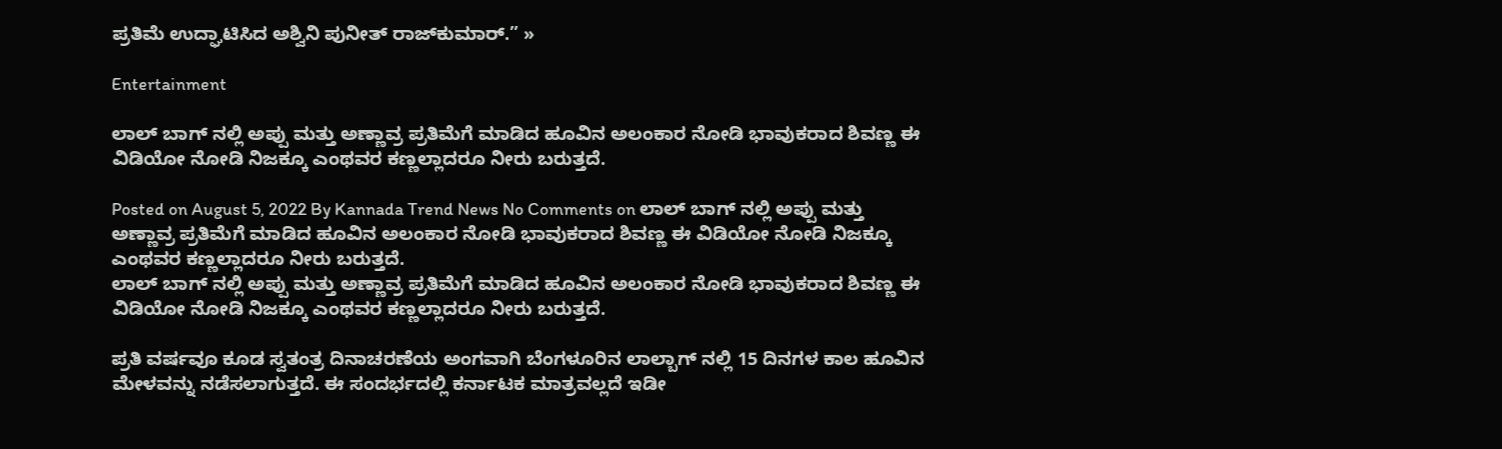ಪ್ರತಿಮೆ ಉದ್ಘಾಟಿಸಿದ ಅಶ್ವಿನಿ ಪುನೀತ್ ರಾಜ್‍ಕುಮಾರ್.” »

Entertainment

ಲಾಲ್ ಬಾಗ್ ನಲ್ಲಿ ಅಪ್ಪು ಮತ್ತು ಅಣ್ಣಾವ್ರ ಪ್ರತಿಮೆಗೆ ಮಾಡಿದ ಹೂವಿನ ಅಲಂಕಾರ ನೋಡಿ ಭಾವುಕರಾದ ಶಿವಣ್ಣ ಈ ವಿಡಿಯೋ ನೋಡಿ ನಿಜಕ್ಕೂ ಎಂಥವರ ಕಣ್ಣಲ್ಲಾದರೂ ನೀರು ಬರುತ್ತದೆ.

Posted on August 5, 2022 By Kannada Trend News No Comments on ಲಾಲ್ ಬಾಗ್ ನಲ್ಲಿ ಅಪ್ಪು ಮತ್ತು ಅಣ್ಣಾವ್ರ ಪ್ರತಿಮೆಗೆ ಮಾಡಿದ ಹೂವಿನ ಅಲಂಕಾರ ನೋಡಿ ಭಾವುಕರಾದ ಶಿವಣ್ಣ ಈ ವಿಡಿಯೋ ನೋಡಿ ನಿಜಕ್ಕೂ ಎಂಥವರ ಕಣ್ಣಲ್ಲಾದರೂ ನೀರು ಬರುತ್ತದೆ.
ಲಾಲ್ ಬಾಗ್ ನಲ್ಲಿ ಅಪ್ಪು ಮತ್ತು ಅಣ್ಣಾವ್ರ ಪ್ರತಿಮೆಗೆ ಮಾಡಿದ ಹೂವಿನ ಅಲಂಕಾರ ನೋಡಿ ಭಾವುಕರಾದ ಶಿವಣ್ಣ ಈ ವಿಡಿಯೋ ನೋಡಿ ನಿಜಕ್ಕೂ ಎಂಥವರ ಕಣ್ಣಲ್ಲಾದರೂ ನೀರು ಬರುತ್ತದೆ.

ಪ್ರತಿ ವರ್ಷವೂ ಕೂಡ ಸ್ವತಂತ್ರ ದಿನಾಚರಣೆಯ ಅಂಗವಾಗಿ ಬೆಂಗಳೂರಿನ ಲಾಲ್ಬಾಗ್ ನಲ್ಲಿ 15 ದಿನಗಳ ಕಾಲ ಹೂವಿನ ಮೇಳವನ್ನು ನಡೆಸಲಾಗುತ್ತದೆ. ಈ ಸಂದರ್ಭದಲ್ಲಿ ಕರ್ನಾಟಕ ಮಾತ್ರವಲ್ಲದೆ ಇಡೀ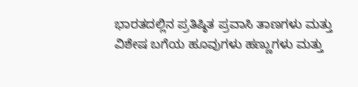ಭಾರತದಲ್ಲಿನ ಪ್ರತಿಷ್ಠಿತ ಪ್ರವಾಸಿ ತಾಣಗಳು ಮತ್ತು ವಿಶೇಷ ಬಗೆಯ ಹೂವುಗಳು ಹಣ್ಣುಗಳು ಮತ್ತು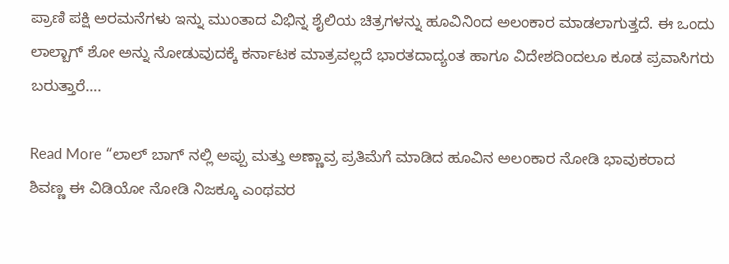ಪ್ರಾಣಿ ಪಕ್ಷಿ ಅರಮನೆಗಳು ಇನ್ನು ಮುಂತಾದ ವಿಭಿನ್ನ ಶೈಲಿಯ ಚಿತ್ರಗಳನ್ನು ಹೂವಿನಿಂದ ಅಲಂಕಾರ ಮಾಡಲಾಗುತ್ತದೆ. ಈ ಒಂದು ಲಾಲ್ಬಾಗ್ ಶೋ ಅನ್ನು ನೋಡುವುದಕ್ಕೆ ಕರ್ನಾಟಕ ಮಾತ್ರವಲ್ಲದೆ ಭಾರತದಾದ್ಯಂತ ಹಾಗೂ ವಿದೇಶದಿಂದಲೂ ಕೂಡ ಪ್ರವಾಸಿಗರು ಬರುತ್ತಾರೆ….

Read More “ಲಾಲ್ ಬಾಗ್ ನಲ್ಲಿ ಅಪ್ಪು ಮತ್ತು ಅಣ್ಣಾವ್ರ ಪ್ರತಿಮೆಗೆ ಮಾಡಿದ ಹೂವಿನ ಅಲಂಕಾರ ನೋಡಿ ಭಾವುಕರಾದ ಶಿವಣ್ಣ ಈ ವಿಡಿಯೋ ನೋಡಿ ನಿಜಕ್ಕೂ ಎಂಥವರ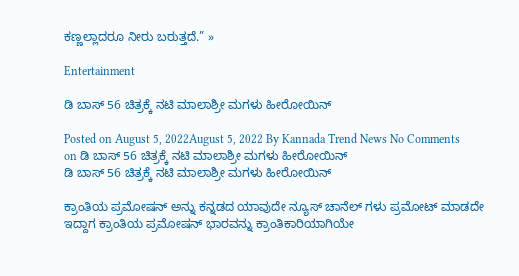ಕಣ್ಣಲ್ಲಾದರೂ ನೀರು ಬರುತ್ತದೆ.” »

Entertainment

ಡಿ ಬಾಸ್ 56 ಚಿತ್ರಕ್ಕೆ ನಟಿ ಮಾಲಾಶ್ರೀ ಮಗಳು ಹೀರೋಯಿನ್

Posted on August 5, 2022August 5, 2022 By Kannada Trend News No Comments on ಡಿ ಬಾಸ್ 56 ಚಿತ್ರಕ್ಕೆ ನಟಿ ಮಾಲಾಶ್ರೀ ಮಗಳು ಹೀರೋಯಿನ್
ಡಿ ಬಾಸ್ 56 ಚಿತ್ರಕ್ಕೆ ನಟಿ ಮಾಲಾಶ್ರೀ ಮಗಳು ಹೀರೋಯಿನ್

ಕ್ರಾಂತಿಯ ಪ್ರಮೋಷನ್ ಅನ್ನು ಕನ್ನಡದ ಯಾವುದೇ ನ್ಯೂಸ್ ಚಾನೆಲ್ ಗಳು ಪ್ರಮೋಟ್ ಮಾಡದೇ ಇದ್ದಾಗ ಕ್ರಾಂತಿಯ ಪ್ರಮೋಷನ್ ಭಾರವನ್ನು ಕ್ರಾಂತಿಕಾರಿಯಾಗಿಯೇ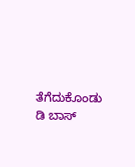ತೆಗೆದುಕೊಂಡು ಡಿ ಬಾಸ್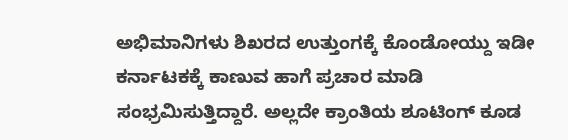ಅಭಿಮಾನಿಗಳು ಶಿಖರದ ಉತ್ತುಂಗಕ್ಕೆ ಕೊಂಡೋಯ್ದು ಇಡೀ ಕರ್ನಾಟಕಕ್ಕೆ ಕಾಣುವ ಹಾಗೆ ಪ್ರಚಾರ ಮಾಡಿ ಸಂಭ್ರಮಿಸುತ್ತಿದ್ದಾರೆ. ಅಲ್ಲದೇ ಕ್ರಾಂತಿಯ ಶೂಟಿಂಗ್ ಕೂಡ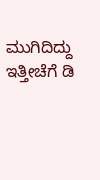ಮುಗಿದಿದ್ದು ಇತ್ತೀಚೆಗೆ ಡಿ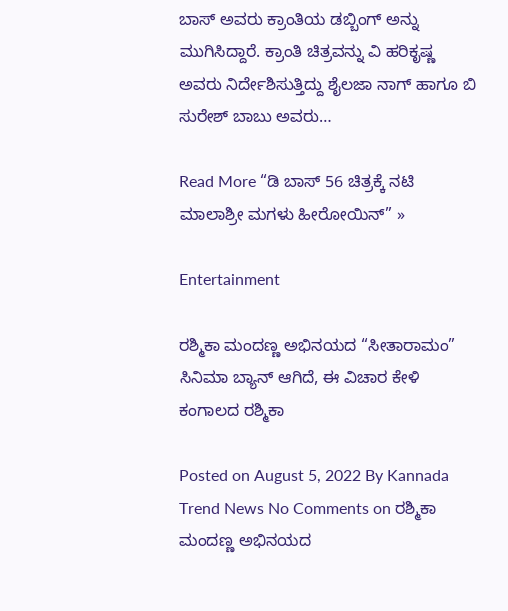ಬಾಸ್ ಅವರು ಕ್ರಾಂತಿಯ ಡಬ್ಬಿಂಗ್ ಅನ್ನು ಮುಗಿಸಿದ್ದಾರೆ. ಕ್ರಾಂತಿ ಚಿತ್ರವನ್ನು ವಿ ಹರಿಕೃಷ್ಣ ಅವರು ನಿರ್ದೇಶಿಸುತ್ತಿದ್ದು ಶೈಲಜಾ ನಾಗ್ ಹಾಗೂ ಬಿ ಸುರೇಶ್ ಬಾಬು ಅವರು…

Read More “ಡಿ ಬಾಸ್ 56 ಚಿತ್ರಕ್ಕೆ ನಟಿ ಮಾಲಾಶ್ರೀ ಮಗಳು ಹೀರೋಯಿನ್” »

Entertainment

ರಶ್ಮಿಕಾ ಮಂದಣ್ಣ ಅಭಿನಯದ “ಸೀತಾರಾಮಂ” ಸಿನಿಮಾ ಬ್ಯಾನ್ ಆಗಿದೆ, ಈ ವಿಚಾರ ಕೇಳಿ ಕಂಗಾಲದ ರಶ್ಮಿಕಾ

Posted on August 5, 2022 By Kannada Trend News No Comments on ರಶ್ಮಿಕಾ ಮಂದಣ್ಣ ಅಭಿನಯದ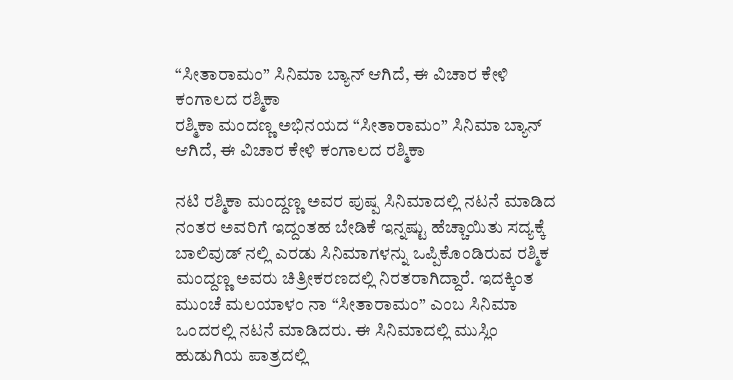“ಸೀತಾರಾಮಂ” ಸಿನಿಮಾ ಬ್ಯಾನ್ ಆಗಿದೆ, ಈ ವಿಚಾರ ಕೇಳಿ ಕಂಗಾಲದ ರಶ್ಮಿಕಾ
ರಶ್ಮಿಕಾ ಮಂದಣ್ಣ ಅಭಿನಯದ “ಸೀತಾರಾಮಂ” ಸಿನಿಮಾ ಬ್ಯಾನ್ ಆಗಿದೆ, ಈ ವಿಚಾರ ಕೇಳಿ ಕಂಗಾಲದ ರಶ್ಮಿಕಾ

ನಟಿ ರಶ್ಮಿಕಾ ಮಂದ್ದಣ್ಣ ಅವರ ಪುಷ್ಪ ಸಿನಿಮಾದಲ್ಲಿ ನಟನೆ ಮಾಡಿದ ನಂತರ ಅವರಿಗೆ ಇದ್ದಂತಹ ಬೇಡಿಕೆ ಇನ್ನಷ್ಟು ಹೆಚ್ಚಾಯಿತು ಸದ್ಯಕ್ಕೆ ಬಾಲಿವುಡ್ ನಲ್ಲಿ ಎರಡು ಸಿನಿಮಾಗಳನ್ನು ಒಪ್ಪಿಕೊಂಡಿರುವ ರಶ್ಮಿಕ ಮಂದ್ದಣ್ಣ ಅವರು ಚಿತ್ರೀಕರಣದಲ್ಲಿ ನಿರತರಾಗಿದ್ದಾರೆ. ಇದಕ್ಕಿಂತ ಮುಂಚೆ ಮಲಯಾಳಂ ನಾ “ಸೀತಾರಾಮಂ” ಎಂಬ ಸಿನಿಮಾ ಒಂದರಲ್ಲಿ ನಟನೆ ಮಾಡಿದರು. ಈ ಸಿನಿಮಾದಲ್ಲಿ ಮುಸ್ಲಿಂ ಹುಡುಗಿಯ ಪಾತ್ರದಲ್ಲಿ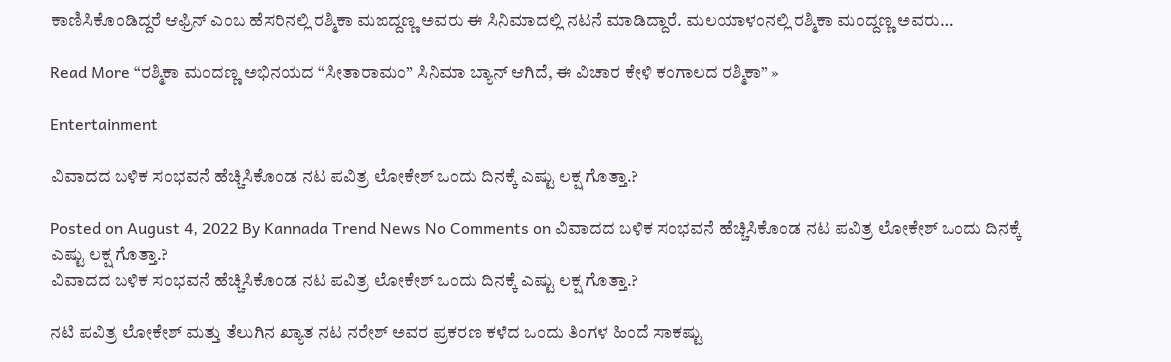ಕಾಣಿಸಿಕೊಂಡಿದ್ದರೆ ಆಫ್ರಿನ್ ಎಂಬ ಹೆಸರಿನಲ್ಲಿ ರಶ್ಮಿಕಾ ಮಙದ್ದಣ್ಣ ಅವರು ಈ ಸಿನಿಮಾದಲ್ಲಿ ನಟನೆ ಮಾಡಿದ್ದಾರೆ. ಮಲಯಾಳಂನಲ್ಲಿ ರಶ್ಮಿಕಾ ಮಂದ್ದಣ್ಣ ಅವರು…

Read More “ರಶ್ಮಿಕಾ ಮಂದಣ್ಣ ಅಭಿನಯದ “ಸೀತಾರಾಮಂ” ಸಿನಿಮಾ ಬ್ಯಾನ್ ಆಗಿದೆ, ಈ ವಿಚಾರ ಕೇಳಿ ಕಂಗಾಲದ ರಶ್ಮಿಕಾ” »

Entertainment

ವಿವಾದದ ಬಳಿಕ ಸಂಭವನೆ ಹೆಚ್ಚಿಸಿಕೊಂಡ ನಟ ಪವಿತ್ರ ಲೋಕೇಶ್ ಒಂದು ದಿನಕ್ಕೆ ಎಷ್ಟು ಲಕ್ಷ ಗೊತ್ತಾ.?

Posted on August 4, 2022 By Kannada Trend News No Comments on ವಿವಾದದ ಬಳಿಕ ಸಂಭವನೆ ಹೆಚ್ಚಿಸಿಕೊಂಡ ನಟ ಪವಿತ್ರ ಲೋಕೇಶ್ ಒಂದು ದಿನಕ್ಕೆ ಎಷ್ಟು ಲಕ್ಷ ಗೊತ್ತಾ.?
ವಿವಾದದ ಬಳಿಕ ಸಂಭವನೆ ಹೆಚ್ಚಿಸಿಕೊಂಡ ನಟ ಪವಿತ್ರ ಲೋಕೇಶ್ ಒಂದು ದಿನಕ್ಕೆ ಎಷ್ಟು ಲಕ್ಷ ಗೊತ್ತಾ.?

ನಟಿ ಪವಿತ್ರ ಲೋಕೇಶ್ ಮತ್ತು ತೆಲುಗಿನ ಖ್ಯಾತ ನಟ ನರೇಶ್ ಅವರ ಪ್ರಕರಣ ಕಳೆದ ಒಂದು ತಿಂಗಳ ಹಿಂದೆ ಸಾಕಷ್ಟು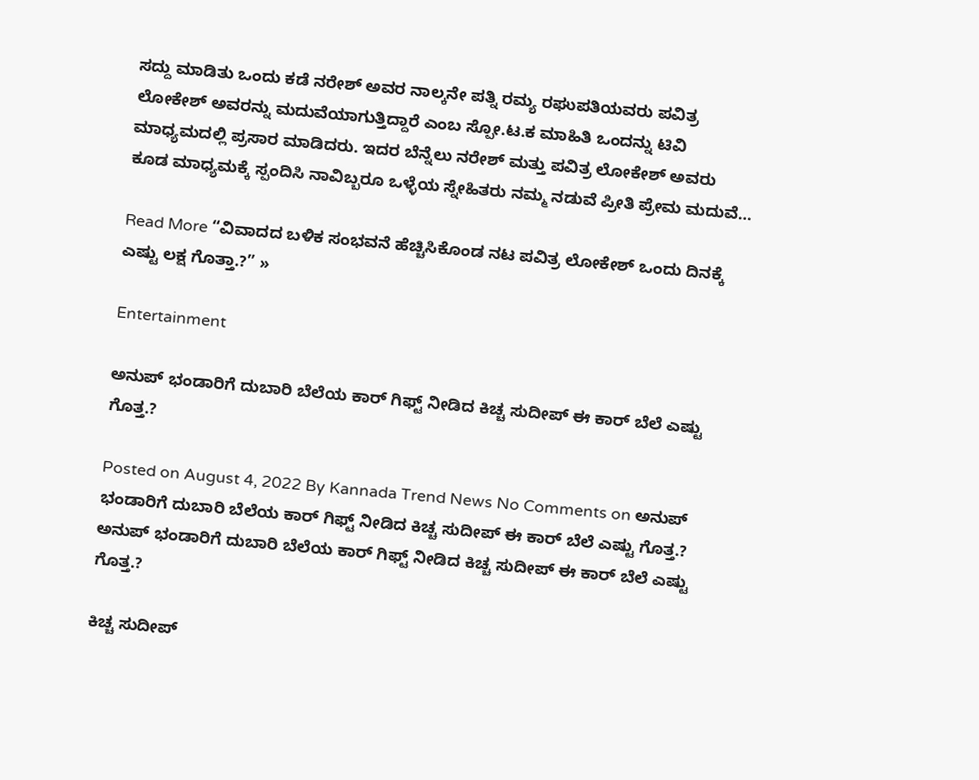ಸದ್ದು ಮಾಡಿತು ಒಂದು ಕಡೆ ನರೇಶ್ ಅವರ ನಾಲ್ಕನೇ ಪತ್ನಿ ರಮ್ಯ ರಘುಪತಿಯವರು ಪವಿತ್ರ ಲೋಕೇಶ್ ಅವರನ್ನು ಮದುವೆಯಾಗುತ್ತಿದ್ದಾರೆ ಎಂಬ ಸ್ಪೋ.ಟ.ಕ ಮಾಹಿತಿ ಒಂದನ್ನು ಟಿವಿ ಮಾಧ್ಯಮದಲ್ಲಿ ಪ್ರಸಾರ ಮಾಡಿದರು. ಇದರ ಬೆನ್ನೆಲು ನರೇಶ್ ಮತ್ತು ಪವಿತ್ರ ಲೋಕೇಶ್ ಅವರು ಕೂಡ ಮಾಧ್ಯಮಕ್ಕೆ ಸ್ಪಂದಿಸಿ ನಾವಿಬ್ಬರೂ ಒಳ್ಳೆಯ ಸ್ನೇಹಿತರು ನಮ್ಮ ನಡುವೆ ಪ್ರೀತಿ ಪ್ರೇಮ ಮದುವೆ…

Read More “ವಿವಾದದ ಬಳಿಕ ಸಂಭವನೆ ಹೆಚ್ಚಿಸಿಕೊಂಡ ನಟ ಪವಿತ್ರ ಲೋಕೇಶ್ ಒಂದು ದಿನಕ್ಕೆ ಎಷ್ಟು ಲಕ್ಷ ಗೊತ್ತಾ.?” »

Entertainment

ಅನುಪ್ ಭಂಡಾರಿಗೆ ದುಬಾರಿ ಬೆಲೆಯ ಕಾರ್ ಗಿಫ್ಟ್ ನೀಡಿದ ಕಿಚ್ಚ ಸುದೀಪ್ ಈ ಕಾರ್ ಬೆಲೆ ಎಷ್ಟು ಗೊತ್ತ.?

Posted on August 4, 2022 By Kannada Trend News No Comments on ಅನುಪ್ ಭಂಡಾರಿಗೆ ದುಬಾರಿ ಬೆಲೆಯ ಕಾರ್ ಗಿಫ್ಟ್ ನೀಡಿದ ಕಿಚ್ಚ ಸುದೀಪ್ ಈ ಕಾರ್ ಬೆಲೆ ಎಷ್ಟು ಗೊತ್ತ.?
ಅನುಪ್ ಭಂಡಾರಿಗೆ ದುಬಾರಿ ಬೆಲೆಯ ಕಾರ್ ಗಿಫ್ಟ್ ನೀಡಿದ ಕಿಚ್ಚ ಸುದೀಪ್ ಈ ಕಾರ್ ಬೆಲೆ ಎಷ್ಟು ಗೊತ್ತ.?

ಕಿಚ್ಚ ಸುದೀಪ್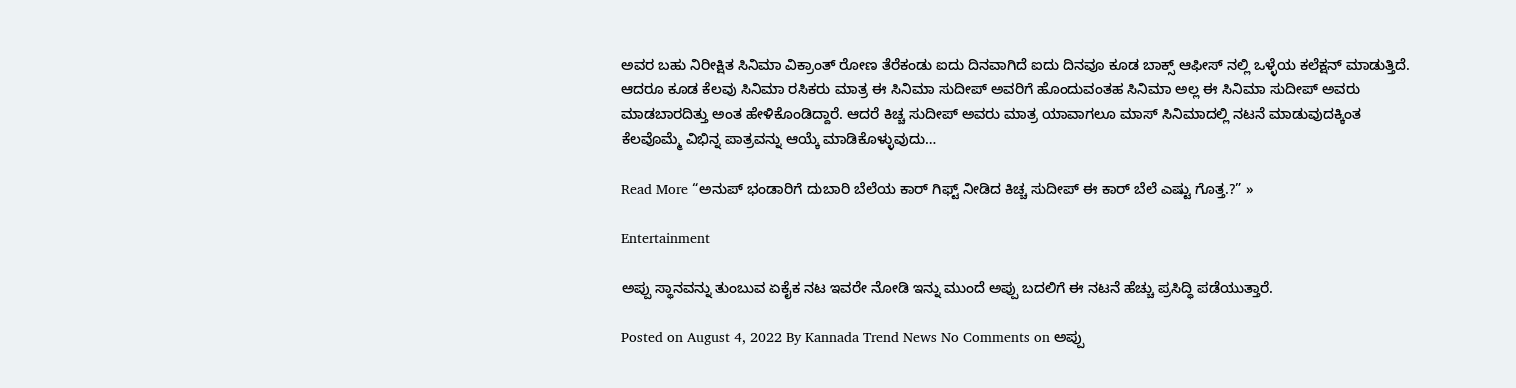ಅವರ ಬಹು ನಿರೀಕ್ಷಿತ ಸಿನಿಮಾ ವಿಕ್ರಾಂತ್ ರೋಣ ತೆರೆಕಂಡು ಐದು ದಿನವಾಗಿದೆ ಐದು ದಿನವೂ ಕೂಡ ಬಾಕ್ಸ್ ಆಫೀಸ್ ನಲ್ಲಿ ಒಳ್ಳೆಯ ಕಲೆಕ್ಷನ್ ಮಾಡುತ್ತಿದೆ. ಆದರೂ ಕೂಡ ಕೆಲವು ಸಿನಿಮಾ ರಸಿಕರು ಮಾತ್ರ ಈ ಸಿನಿಮಾ ಸುದೀಪ್ ಅವರಿಗೆ ಹೊಂದುವಂತಹ ಸಿನಿಮಾ ಅಲ್ಲ‌ ಈ ಸಿನಿಮಾ ಸುದೀಪ್ ಅವರು ಮಾಡಬಾರದಿತ್ತು ಅಂತ ಹೇಳಿಕೊಂಡಿದ್ದಾರೆ. ಆದರೆ ಕಿಚ್ಚ ಸುದೀಪ್ ಅವರು ಮಾತ್ರ ಯಾವಾಗಲೂ ಮಾಸ್ ಸಿನಿಮಾದಲ್ಲಿ ನಟನೆ ಮಾಡುವುದಕ್ಕಿಂತ ಕೆಲವೊಮ್ಮೆ ವಿಭಿನ್ನ ಪಾತ್ರವನ್ನು ಆಯ್ಕೆ ಮಾಡಿಕೊಳ್ಳುವುದು…

Read More “ಅನುಪ್ ಭಂಡಾರಿಗೆ ದುಬಾರಿ ಬೆಲೆಯ ಕಾರ್ ಗಿಫ್ಟ್ ನೀಡಿದ ಕಿಚ್ಚ ಸುದೀಪ್ ಈ ಕಾರ್ ಬೆಲೆ ಎಷ್ಟು ಗೊತ್ತ.?” »

Entertainment

ಅಪ್ಪು ಸ್ಥಾನವನ್ನು ತುಂಬುವ ಏಕೈಕ ನಟ ಇವರೇ ನೋಡಿ ಇನ್ನು ಮುಂದೆ ಅಪ್ಪು ಬದಲಿಗೆ ಈ ನಟನೆ ಹೆಚ್ಚು ಪ್ರಸಿದ್ಧಿ ಪಡೆಯುತ್ತಾರೆ.

Posted on August 4, 2022 By Kannada Trend News No Comments on ಅಪ್ಪು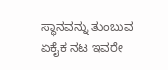ಸ್ಥಾನವನ್ನು ತುಂಬುವ ಏಕೈಕ ನಟ ಇವರೇ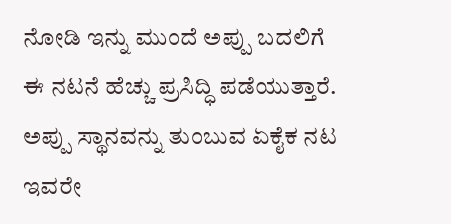ನೋಡಿ ಇನ್ನು ಮುಂದೆ ಅಪ್ಪು ಬದಲಿಗೆ ಈ ನಟನೆ ಹೆಚ್ಚು ಪ್ರಸಿದ್ಧಿ ಪಡೆಯುತ್ತಾರೆ.
ಅಪ್ಪು ಸ್ಥಾನವನ್ನು ತುಂಬುವ ಏಕೈಕ ನಟ ಇವರೇ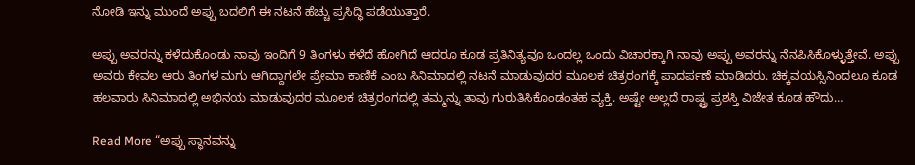ನೋಡಿ ಇನ್ನು ಮುಂದೆ ಅಪ್ಪು ಬದಲಿಗೆ ಈ ನಟನೆ ಹೆಚ್ಚು ಪ್ರಸಿದ್ಧಿ ಪಡೆಯುತ್ತಾರೆ.

ಅಪ್ಪು ಅವರನ್ನು ಕಳೆದುಕೊಂಡು ನಾವು ಇಂದಿಗೆ 9 ತಿಂಗಳು ಕಳೆದೆ ಹೋಗಿದೆ ಆದರೂ ಕೂಡ ಪ್ರತಿನಿತ್ಯವೂ ಒಂದಲ್ಲ ಒಂದು ವಿಚಾರಕ್ಕಾಗಿ ನಾವು ಅಪ್ಪು ಅವರನ್ನು ನೆನಪಿಸಿಕೊಳ್ಳುತ್ತೇವೆ. ಅಪ್ಪು ಅವರು ಕೇವಲ ಆರು ತಿಂಗಳ ಮಗು ಆಗಿದ್ದಾಗಲೇ ಪ್ರೇಮಾ ಕಾಣಿಕೆ ಎಂಬ ಸಿನಿಮಾದಲ್ಲಿ ನಟನೆ ಮಾಡುವುದರ ಮೂಲಕ ಚಿತ್ರರಂಗಕ್ಕೆ ಪಾದರ್ಪಣೆ ಮಾಡಿದರು. ಚಿಕ್ಕವಯಸ್ಸಿನಿಂದಲೂ ಕೂಡ ಹಲವಾರು ಸಿನಿಮಾದಲ್ಲಿ ಅಭಿನಯ ಮಾಡುವುದರ ಮೂಲಕ ಚಿತ್ರರಂಗದಲ್ಲಿ ತಮ್ಮನ್ನು ತಾವು ಗುರುತಿಸಿಕೊಂಡಂತಹ ವ್ಯಕ್ತಿ. ಅಷ್ಟೇ ಅಲ್ಲದೆ ರಾಷ್ಟ್ರ ಪ್ರಶಸ್ತಿ ವಿಜೇತ ಕೂಡ ಹೌದು…

Read More “ಅಪ್ಪು ಸ್ಥಾನವನ್ನು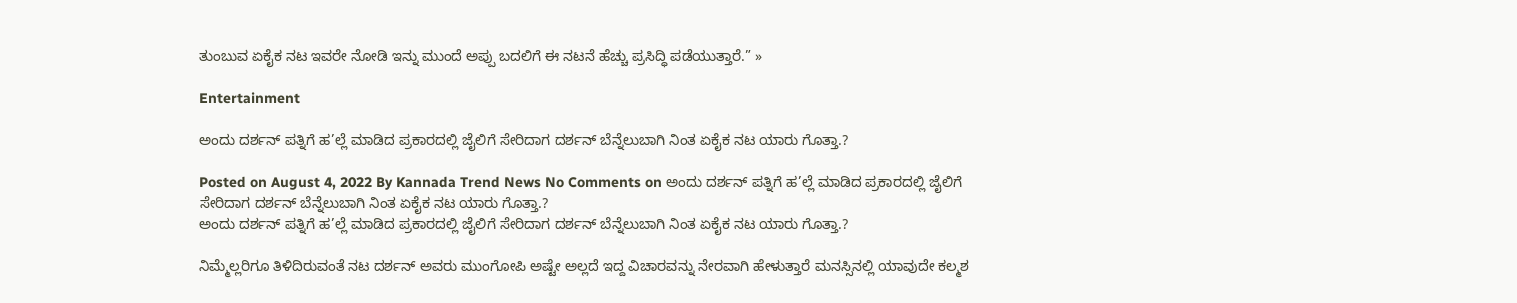ತುಂಬುವ ಏಕೈಕ ನಟ ಇವರೇ ನೋಡಿ ಇನ್ನು ಮುಂದೆ ಅಪ್ಪು ಬದಲಿಗೆ ಈ ನಟನೆ ಹೆಚ್ಚು ಪ್ರಸಿದ್ಧಿ ಪಡೆಯುತ್ತಾರೆ.” »

Entertainment

ಅಂದು ದರ್ಶನ್ ಪತ್ನಿಗೆ ಹ’ಲ್ಲೆ ಮಾಡಿದ ಪ್ರಕಾರದಲ್ಲಿ ಜೈಲಿಗೆ ಸೇರಿದಾಗ ದರ್ಶನ್ ಬೆನ್ನೆಲುಬಾಗಿ ನಿಂತ ಏಕೈಕ ನಟ ಯಾರು ಗೊತ್ತಾ.?

Posted on August 4, 2022 By Kannada Trend News No Comments on ಅಂದು ದರ್ಶನ್ ಪತ್ನಿಗೆ ಹ’ಲ್ಲೆ ಮಾಡಿದ ಪ್ರಕಾರದಲ್ಲಿ ಜೈಲಿಗೆ ಸೇರಿದಾಗ ದರ್ಶನ್ ಬೆನ್ನೆಲುಬಾಗಿ ನಿಂತ ಏಕೈಕ ನಟ ಯಾರು ಗೊತ್ತಾ.?
ಅಂದು ದರ್ಶನ್ ಪತ್ನಿಗೆ ಹ’ಲ್ಲೆ ಮಾಡಿದ ಪ್ರಕಾರದಲ್ಲಿ ಜೈಲಿಗೆ ಸೇರಿದಾಗ ದರ್ಶನ್ ಬೆನ್ನೆಲುಬಾಗಿ ನಿಂತ ಏಕೈಕ ನಟ ಯಾರು ಗೊತ್ತಾ.?

ನಿಮ್ಮೆಲ್ಲರಿಗೂ ತಿಳಿದಿರುವಂತೆ ನಟ ದರ್ಶನ್ ಅವರು ಮುಂಗೋಪಿ ಅಷ್ಟೇ ಅಲ್ಲದೆ ಇದ್ದ ವಿಚಾರವನ್ನು ನೇರವಾಗಿ ಹೇಳುತ್ತಾರೆ ಮನಸ್ಸಿನಲ್ಲಿ ಯಾವುದೇ ಕಲ್ಮಶ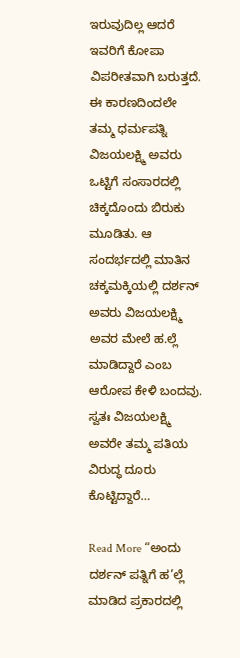ಇರುವುದಿಲ್ಲ ಆದರೆ ಇವರಿಗೆ ಕೋಪಾ ವಿಪರೀತವಾಗಿ ಬರುತ್ತದೆ. ಈ ಕಾರಣದಿಂದಲೇ ತಮ್ಮ ಧರ್ಮಪತ್ನಿ ವಿಜಯಲಕ್ಷ್ಮಿ ಅವರು ಒಟ್ಟಿಗೆ ಸಂಸಾರದಲ್ಲಿ ಚಿಕ್ಕದೊಂದು ಬಿರುಕು ಮೂಡಿತು. ಆ ಸಂದರ್ಭದಲ್ಲಿ ಮಾತಿನ ಚಕ್ಕಮಕ್ಕಿಯಲ್ಲಿ ದರ್ಶನ್ ಅವರು ವಿಜಯಲಕ್ಷ್ಮಿ ಅವರ ಮೇಲೆ ಹ.ಲ್ಲೆ ಮಾಡಿದ್ದಾರೆ ಎಂಬ ಆರೋಪ ಕೇಳಿ ಬಂದವು. ಸ್ವತಃ ವಿಜಯಲಕ್ಷ್ಮಿ ಅವರೇ ತಮ್ಮ ಪತಿಯ ವಿರುದ್ಧ ದೂರು ಕೊಟ್ಟಿದ್ದಾರೆ…

Read More “ಅಂದು ದರ್ಶನ್ ಪತ್ನಿಗೆ ಹ’ಲ್ಲೆ ಮಾಡಿದ ಪ್ರಕಾರದಲ್ಲಿ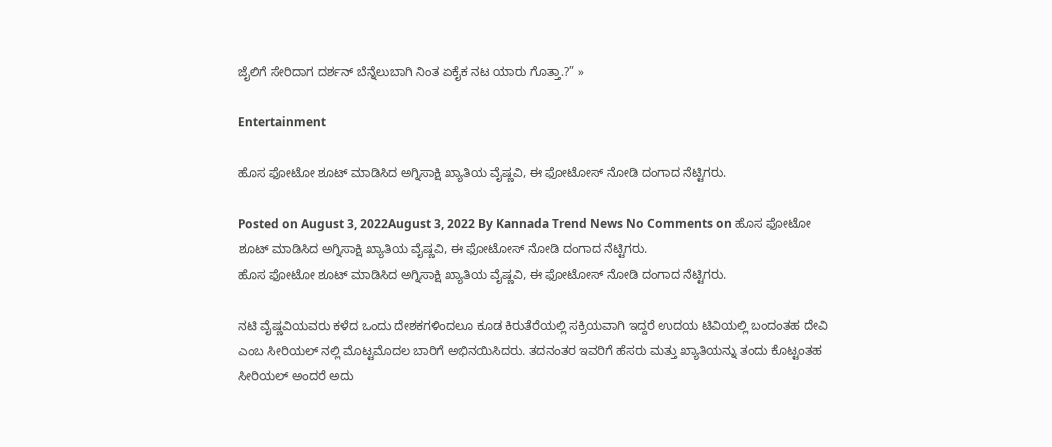ಜೈಲಿಗೆ ಸೇರಿದಾಗ ದರ್ಶನ್ ಬೆನ್ನೆಲುಬಾಗಿ ನಿಂತ ಏಕೈಕ ನಟ ಯಾರು ಗೊತ್ತಾ.?” »

Entertainment

ಹೊಸ ಫೋಟೋ ಶೂಟ್ ಮಾಡಿಸಿದ ಅಗ್ನಿಸಾಕ್ಷಿ ಖ್ಯಾತಿಯ ವೈಷ್ಣವಿ, ಈ ಫೋಟೋಸ್ ನೋಡಿ ದಂಗಾದ ನೆಟ್ಟಿಗರು.

Posted on August 3, 2022August 3, 2022 By Kannada Trend News No Comments on ಹೊಸ ಫೋಟೋ ಶೂಟ್ ಮಾಡಿಸಿದ ಅಗ್ನಿಸಾಕ್ಷಿ ಖ್ಯಾತಿಯ ವೈಷ್ಣವಿ, ಈ ಫೋಟೋಸ್ ನೋಡಿ ದಂಗಾದ ನೆಟ್ಟಿಗರು.
ಹೊಸ ಫೋಟೋ ಶೂಟ್ ಮಾಡಿಸಿದ ಅಗ್ನಿಸಾಕ್ಷಿ ಖ್ಯಾತಿಯ ವೈಷ್ಣವಿ, ಈ ಫೋಟೋಸ್ ನೋಡಿ ದಂಗಾದ ನೆಟ್ಟಿಗರು.

ನಟಿ ವೈಷ್ಣವಿಯವರು ಕಳೆದ ಒಂದು ದೇಶಕಗಳಿಂದಲೂ ಕೂಡ ಕಿರುತೆರೆಯಲ್ಲಿ ಸಕ್ರಿಯವಾಗಿ ಇದ್ದರೆ ಉದಯ ಟಿವಿಯಲ್ಲಿ ಬಂದಂತಹ ದೇವಿ ಎಂಬ ಸೀರಿಯಲ್ ನಲ್ಲಿ ಮೊಟ್ಟಮೊದಲ ಬಾರಿಗೆ ಅಭಿನಯಿಸಿದರು. ತದನಂತರ ಇವರಿಗೆ ಹೆಸರು ಮತ್ತು ಖ್ಯಾತಿಯನ್ನು ತಂದು ಕೊಟ್ಟಂತಹ ಸೀರಿಯಲ್ ಅಂದರೆ ಅದು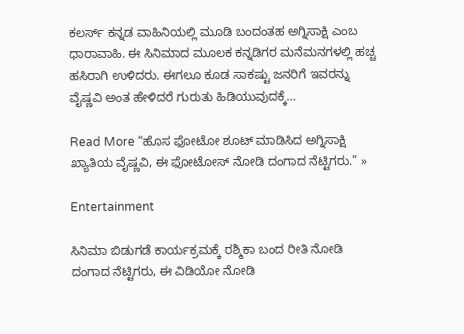ಕಲರ್ಸ್ ಕನ್ನಡ ವಾಹಿನಿಯಲ್ಲಿ ಮೂಡಿ ಬಂದಂತಹ ಅಗ್ನಿಸಾಕ್ಷಿ ಎಂಬ ಧಾರಾವಾಹಿ. ಈ ಸಿನಿಮಾದ ಮೂಲಕ ಕನ್ನಡಿಗರ ಮನೆಮನಗಳಲ್ಲಿ ಹಚ್ಚ ಹಸಿರಾಗಿ ಉಳಿದರು. ಈಗಲೂ ಕೂಡ ಸಾಕಷ್ಟು ಜನರಿಗೆ ಇವರನ್ನು ವೈಷ್ಣವಿ ಅಂತ ಹೇಳಿದರೆ ಗುರುತು ಹಿಡಿಯುವುದಕ್ಕೆ…

Read More “ಹೊಸ ಫೋಟೋ ಶೂಟ್ ಮಾಡಿಸಿದ ಅಗ್ನಿಸಾಕ್ಷಿ ಖ್ಯಾತಿಯ ವೈಷ್ಣವಿ, ಈ ಫೋಟೋಸ್ ನೋಡಿ ದಂಗಾದ ನೆಟ್ಟಿಗರು.” »

Entertainment

ಸಿನಿಮಾ ಬಿಡುಗಡೆ ಕಾರ್ಯಕ್ರಮಕ್ಕೆ ರಶ್ಮಿಕಾ ಬಂದ ರೀತಿ ನೋಡಿ ದಂಗಾದ ನೆಟ್ಟಿಗರು, ಈ ವಿಡಿಯೋ ನೋಡಿ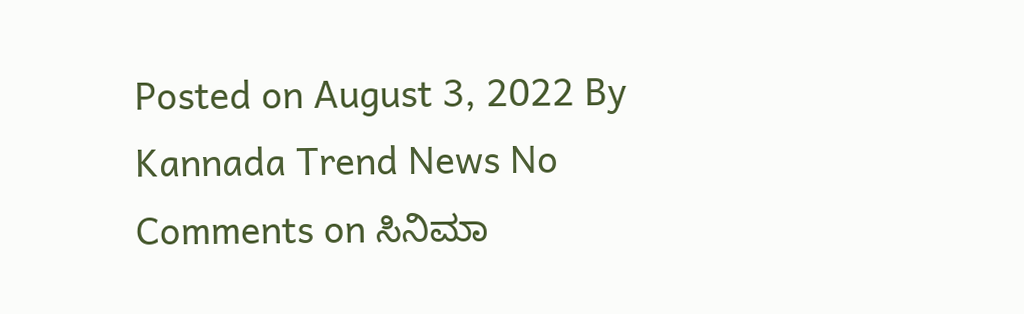Posted on August 3, 2022 By Kannada Trend News No Comments on ಸಿನಿಮಾ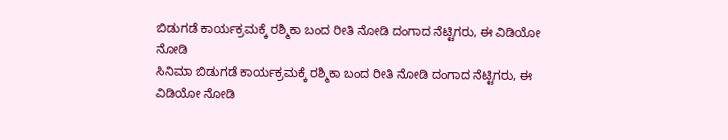ಬಿಡುಗಡೆ ಕಾರ್ಯಕ್ರಮಕ್ಕೆ ರಶ್ಮಿಕಾ ಬಂದ ರೀತಿ ನೋಡಿ ದಂಗಾದ ನೆಟ್ಟಿಗರು, ಈ ವಿಡಿಯೋ ನೋಡಿ
ಸಿನಿಮಾ ಬಿಡುಗಡೆ ಕಾರ್ಯಕ್ರಮಕ್ಕೆ ರಶ್ಮಿಕಾ ಬಂದ ರೀತಿ ನೋಡಿ ದಂಗಾದ ನೆಟ್ಟಿಗರು, ಈ ವಿಡಿಯೋ ನೋಡಿ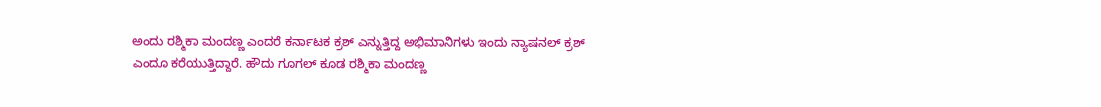ಅಂದು ರಶ್ಮಿಕಾ ಮಂದಣ್ಣ ಎಂದರೆ ಕರ್ನಾಟಕ ಕ್ರಶ್ ಎನ್ನುತ್ತಿದ್ದ ಅಭಿಮಾನಿಗಳು ಇಂದು ನ್ಯಾಷನಲ್ ಕ್ರಶ್ ಎಂದೂ ಕರೆಯುತ್ತಿದ್ದಾರೆ. ಹೌದು ಗೂಗಲ್ ಕೂಡ ರಶ್ಮಿಕಾ ಮಂದಣ್ಣ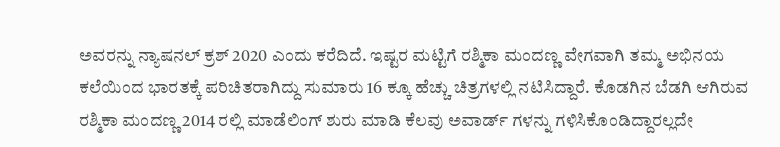ಅವರನ್ನು ನ್ಯಾಷನಲ್ ಕ್ರಶ್ 2020 ಎಂದು ಕರೆದಿದೆ. ಇಷ್ಟರ ಮಟ್ಟಿಗೆ ರಶ್ಮಿಕಾ ಮಂದಣ್ಣ ವೇಗವಾಗಿ ತಮ್ಮ ಅಭಿನಯ ಕಲೆಯಿಂದ ಭಾರತಕ್ಕೆ ಪರಿಚಿತರಾಗಿದ್ದು ಸುಮಾರು 16 ಕ್ಕೂ ಹೆಚ್ಚು ಚಿತ್ರಗಳಲ್ಲಿ ನಟಿಸಿದ್ದಾರೆ. ಕೊಡಗಿನ ಬೆಡಗಿ ಆಗಿರುವ ರಶ್ಮಿಕಾ ಮಂದಣ್ಣ 2014 ರಲ್ಲಿ ಮಾಡೆಲಿಂಗ್ ಶುರು ಮಾಡಿ ಕೆಲವು ಅವಾರ್ಡ್ ಗಳನ್ನು ಗಳಿಸಿಕೊಂಡಿದ್ದಾರಲ್ಲದೇ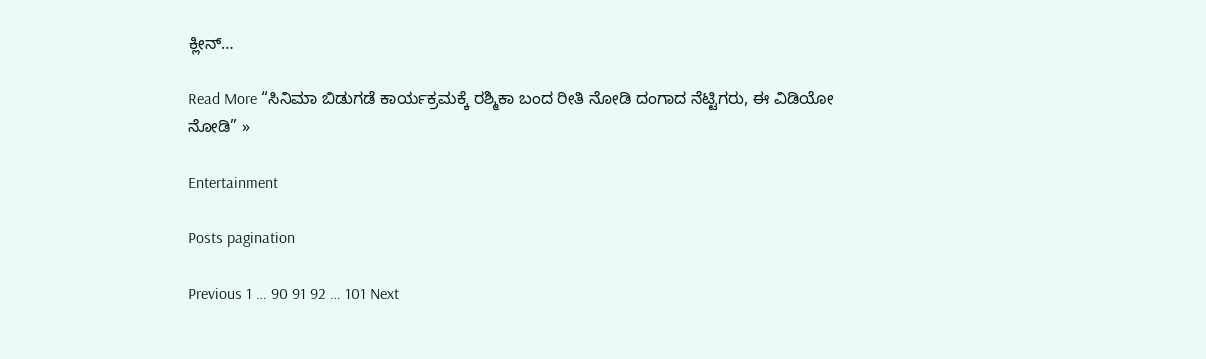ಕ್ಲೀನ್…

Read More “ಸಿನಿಮಾ ಬಿಡುಗಡೆ ಕಾರ್ಯಕ್ರಮಕ್ಕೆ ರಶ್ಮಿಕಾ ಬಂದ ರೀತಿ ನೋಡಿ ದಂಗಾದ ನೆಟ್ಟಿಗರು, ಈ ವಿಡಿಯೋ ನೋಡಿ” »

Entertainment

Posts pagination

Previous 1 … 90 91 92 … 101 Next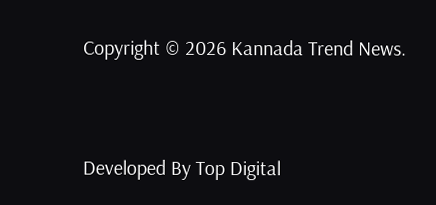Copyright © 2026 Kannada Trend News.


Developed By Top Digital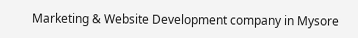Marketing & Website Development company in Mysore